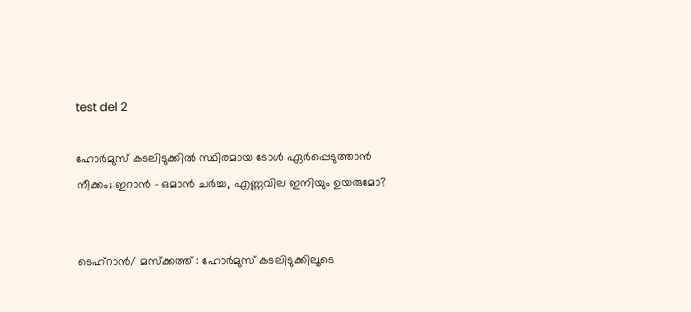test del 2

ഹോർമുസ് കടലിടുക്കിൽ സ്ഥിരമായ ടോൾ ഏർപ്പെടുത്താൻ നീക്കം; ഇറാൻ – ഒമാൻ ചർച്ച, എണ്ണവില ഇനിയും ഉയരുമോ?


ടെഹ്‌റാൻ/ മസ്‌ക്കത്ത് : ഹോർമുസ് കടലിടുക്കിലൂടെ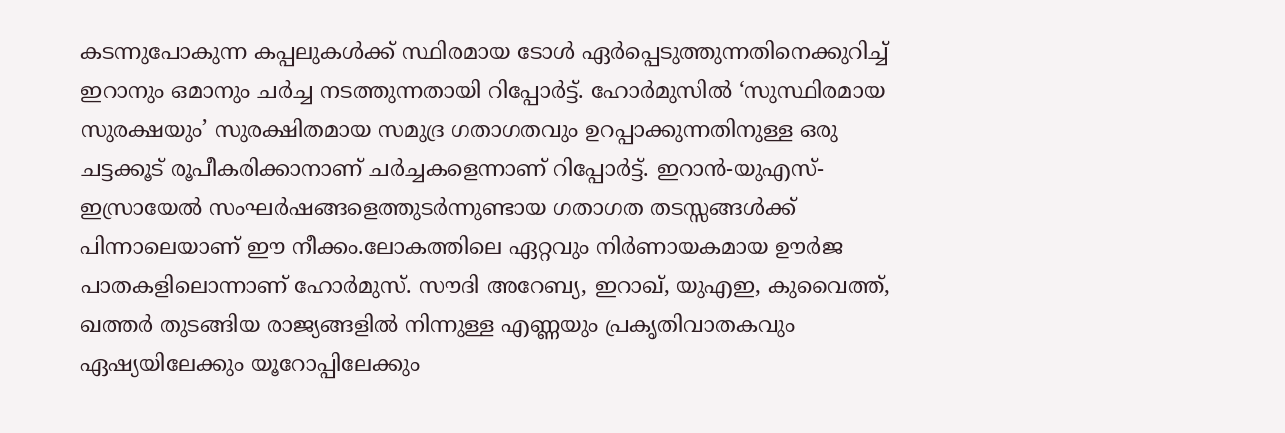കടന്നുപോകുന്ന കപ്പലുകൾക്ക് സ്ഥിരമായ ടോൾ ഏർപ്പെടുത്തുന്നതിനെക്കുറിച്ച് ഇറാനും ഒമാനും ചർച്ച നടത്തുന്നതായി റിപ്പോർട്ട്. ഹോർമുസിൽ ‘സുസ്ഥിരമായ സുരക്ഷയും’ സുരക്ഷിതമായ സമുദ്ര ഗതാഗതവും ഉറപ്പാക്കുന്നതിനുള്ള ഒരു ചട്ടക്കൂട് രൂപീകരിക്കാനാണ് ചർച്ചകളെന്നാണ് റിപ്പോർട്ട്. ഇറാൻ-യുഎസ്-ഇസ്രായേൽ സംഘർഷങ്ങളെത്തുടർന്നുണ്ടായ ഗതാഗത തടസ്സങ്ങൾക്ക് പിന്നാലെയാണ് ഈ നീക്കം.ലോകത്തിലെ ഏറ്റവും നിർണായകമായ ഊർജ പാതകളിലൊന്നാണ് ഹോർമുസ്. സൗദി അറേബ്യ, ഇറാഖ്, യുഎഇ, കുവൈത്ത്, ഖത്തർ തുടങ്ങിയ രാജ്യങ്ങളിൽ നിന്നുള്ള എണ്ണയും പ്രകൃതിവാതകവും ഏഷ്യയിലേക്കും യൂറോപ്പിലേക്കും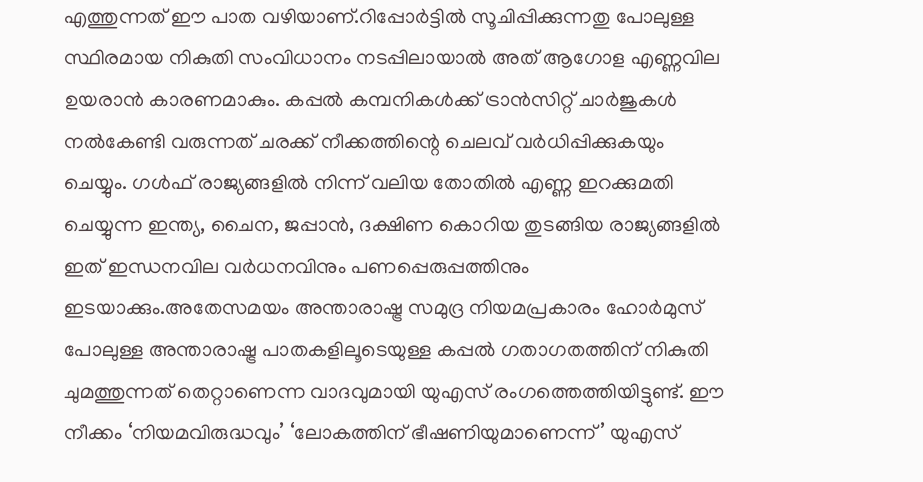എത്തുന്നത് ഈ പാത വഴിയാണ്.റിപ്പോർട്ടിൽ സൂചിപ്പിക്കുന്നതു പോലുള്ള സ്ഥിരമായ നികുതി സംവിധാനം നടപ്പിലായാൽ അത് ആഗോള എണ്ണവില ഉയരാൻ കാരണമാകും. കപ്പൽ കമ്പനികൾക്ക് ട്രാൻസിറ്റ് ചാർജുകൾ നൽകേണ്ടി വരുന്നത് ചരക്ക് നീക്കത്തിന്റെ ചെലവ് വർധിപ്പിക്കുകയും ചെയ്യും. ഗൾഫ് രാജ്യങ്ങളിൽ നിന്ന് വലിയ തോതിൽ എണ്ണ ഇറക്കുമതി ചെയ്യുന്ന ഇന്ത്യ, ചൈന, ജപ്പാൻ, ദക്ഷിണ കൊറിയ തുടങ്ങിയ രാജ്യങ്ങളിൽ ഇത് ഇന്ധനവില വർധനവിനും പണപ്പെരുപ്പത്തിനും ഇടയാക്കും.അതേസമയം അന്താരാഷ്ട്ര സമുദ്ര നിയമപ്രകാരം ഹോർമുസ് പോലുള്ള അന്താരാഷ്ട്ര പാതകളിലൂടെയുള്ള കപ്പൽ ഗതാഗതത്തിന് നികുതി ചുമത്തുന്നത് തെറ്റാണെന്ന വാദവുമായി യുഎസ് രംഗത്തെത്തിയിട്ടുണ്ട്. ഈ നീക്കം ‘നിയമവിരുദ്ധവും’ ‘ലോകത്തിന് ഭീഷണിയുമാണെന്ന്’ യുഎസ്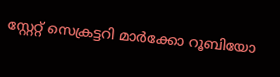സ്റ്റേറ്റ് സെക്രട്ടറി മാർക്കോ റൂബിയോ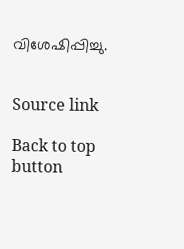വിശേഷിപ്പിച്ചു.


Source link

Back to top button